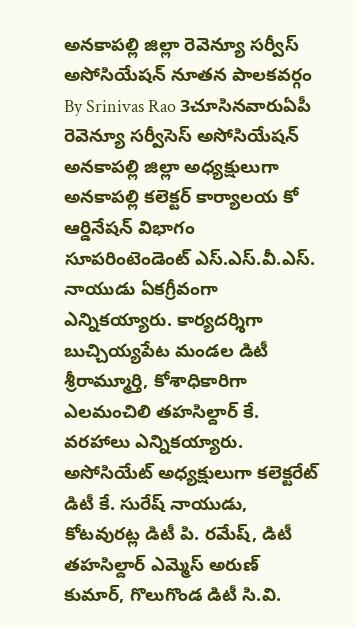అనకాపల్లి జిల్లా రెవెన్యూ సర్వీస్ అసోసియేషన్ నూతన పాలకవర్గం
By Srinivas Rao 3చూసినవారుఏపీ రెవెన్యూ సర్వీసెస్ అసోసియేషన్ అనకాపల్లి జిల్లా అధ్యక్షులుగా అనకాపల్లి కలెక్టర్ కార్యాలయ కో ఆర్డినేషన్ విభాగం సూపరింటెండెంట్ ఎస్.ఎస్.వీ.ఎస్. నాయుడు ఏకగ్రీవంగా ఎన్నికయ్యారు. కార్యదర్శిగా బుచ్చియ్యపేట మండల డిటీ శ్రీరామ్మూర్తి, కోశాధికారిగా ఎలమంచిలి తహసిల్దార్ కే. వరహాలు ఎన్నికయ్యారు. అసోసియేట్ అధ్యక్షులుగా కలెక్టరేట్ డిటీ కే. సురేష్ నాయుడు, కోటవురట్ల డిటీ పి. రమేష్, డిటీ తహసిల్దార్ ఎమ్మెస్ అరుణ్ కుమార్, గొలుగొండ డిటీ సి.వి.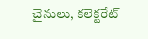చైనులు, కలెక్టరేట్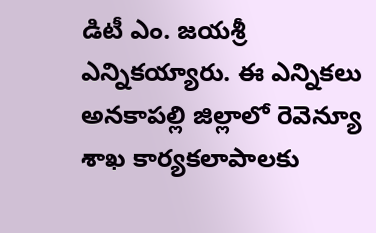డిటీ ఎం. జయశ్రీ ఎన్నికయ్యారు. ఈ ఎన్నికలు అనకాపల్లి జిల్లాలో రెవెన్యూ శాఖ కార్యకలాపాలకు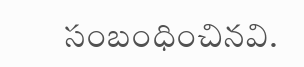సంబంధించినవి.